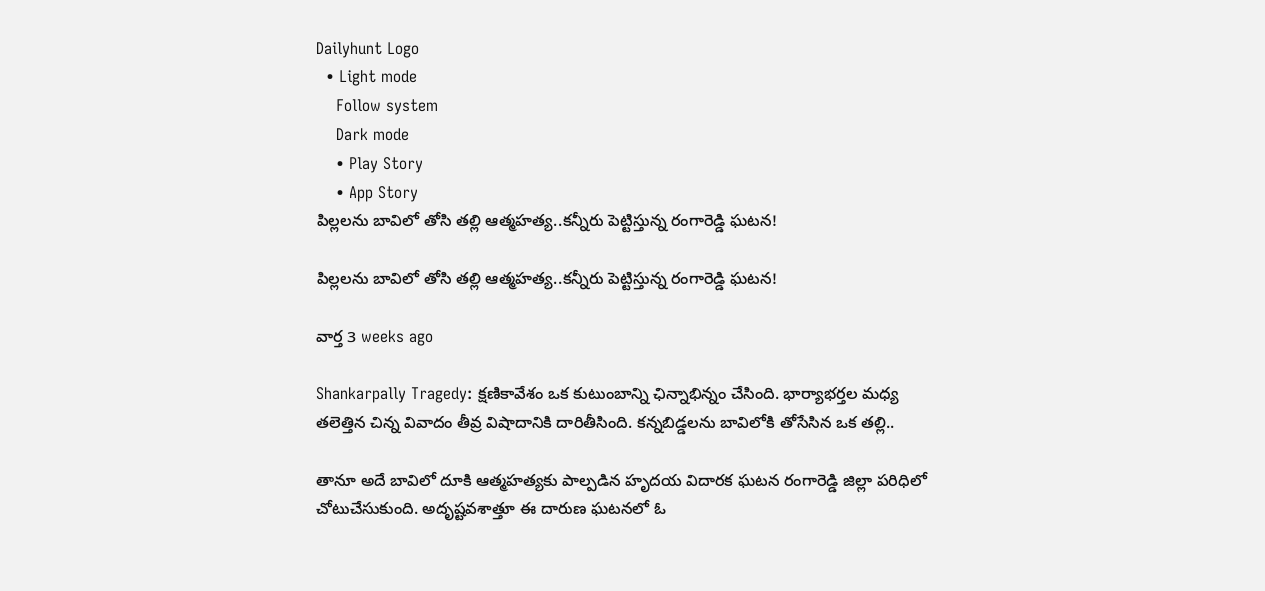Dailyhunt Logo
  • Light mode
    Follow system
    Dark mode
    • Play Story
    • App Story
పిల్లలను బావిలో తోసి తల్లి ఆత్మహత్య..కన్నీరు పెట్టిస్తున్న రంగారెడ్డి ఘటన!

పిల్లలను బావిలో తోసి తల్లి ఆత్మహత్య..కన్నీరు పెట్టిస్తున్న రంగారెడ్డి ఘటన!

వార్త 3 weeks ago

Shankarpally Tragedy: క్షణికావేశం ఒక కుటుంబాన్ని ఛిన్నాభిన్నం చేసింది. భార్యాభర్తల మధ్య తలెత్తిన చిన్న వివాదం తీవ్ర విషాదానికి దారితీసింది. కన్నబిడ్డలను బావిలోకి తోసేసిన ఒక తల్లి..

తానూ అదే బావిలో దూకి ఆత్మహత్యకు పాల్పడిన హృదయ విదారక ఘటన రంగారెడ్డి జిల్లా పరిధిలో చోటుచేసుకుంది. అదృష్టవశాత్తూ ఈ దారుణ ఘటనలో ఓ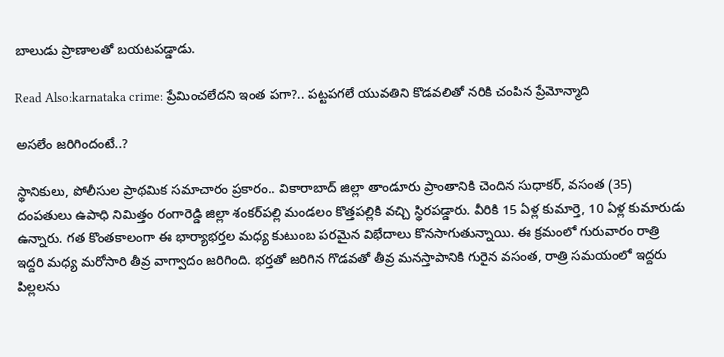బాలుడు ప్రాణాలతో బయటపడ్డాడు.

Read Also:karnataka crime: ప్రేమించలేదని ఇంత పగా?.. పట్టపగలే యువతిని కొడవలితో నరికి చంపిన ప్రేమోన్మాది

అసలేం జరిగిందంటే..?

స్థానికులు, పోలీసుల ప్రాథమిక సమాచారం ప్రకారం.. వికారాబాద్ జిల్లా తాండూరు ప్రాంతానికి చెందిన సుధాకర్, వసంత (35) దంపతులు ఉపాధి నిమిత్తం రంగారెడ్డి జిల్లా శంకర్‌పల్లి మండలం కొత్తపల్లికి వచ్చి స్థిరపడ్డారు. వీరికి 15 ఏళ్ల కుమార్తె, 10 ఏళ్ల కుమారుడు ఉన్నారు. గత కొంతకాలంగా ఈ భార్యాభర్తల మధ్య కుటుంబ పరమైన విభేదాలు కొనసాగుతున్నాయి. ఈ క్రమంలో గురువారం రాత్రి ఇద్దరి మధ్య మరోసారి తీవ్ర వాగ్వాదం జరిగింది. భర్తతో జరిగిన గొడవతో తీవ్ర మనస్తాపానికి గురైన వసంత, రాత్రి సమయంలో ఇద్దరు పిల్లలను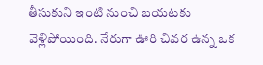తీసుకుని ఇంటి నుంచి బయటకు వెళ్లిపోయింది. నేరుగా ఊరి చివర ఉన్న ఒక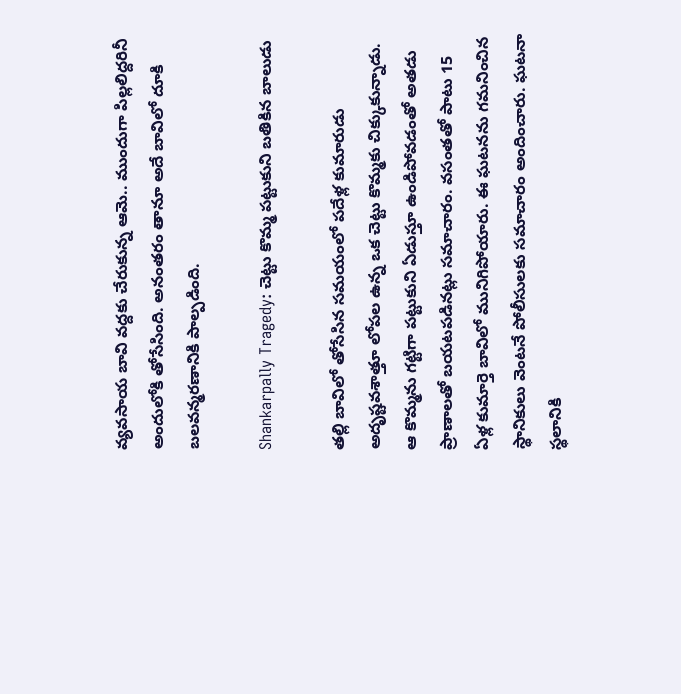వ్యవసాయ బావి వద్దకు చేరుకున్న ఆమె.. ముందుగా పిల్లలిద్దరినీ అందులోకి తోసేసింది. అనంతరం తానూ అదే బావిలో దూకి బలవన్మరణానికి పాల్పడింది.

Shankarpally Tragedy: చెట్టు కొమ్మ పట్టుకుని బతికిన బాలుడు

తల్లి బావిలో తోసేసిన సమయంలో పదేళ్ల కుమారుడు అదృష్టవశాత్తూ లోపల ఉన్న ఒక చెట్టు కొమ్మకు చిక్కుకున్నాడు. ఆ కొమ్మను గట్టిగా పట్టుకుని ఏడుస్తూ ఉండిపోవడంతో అతడు ప్రాణాలతో బయటపడినట్లు సమాచారం. వసంతతో పాటు 15 ఏళ్ల కుమార్తె బావిలో మునిగిపోయారు. ఈ ఘటనను గమనించిన స్థానికులు వెంటనే పోలీసులకు సమాచారం అందించారు. ఘటనా స్థలానికి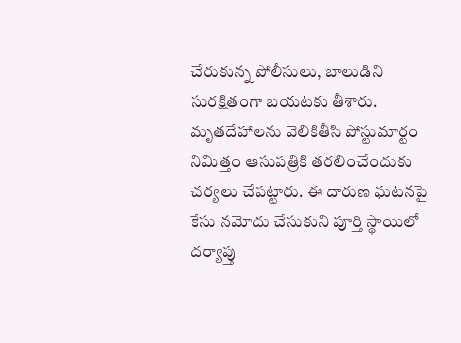చేరుకున్న పోలీసులు, బాలుడిని సురక్షితంగా బయటకు తీశారు. మృతదేహాలను వెలికితీసి పోస్టుమార్టం నిమిత్తం ఆసుపత్రికి తరలించేందుకు చర్యలు చేపట్టారు. ఈ దారుణ ఘటనపై కేసు నమోదు చేసుకుని పూర్తి స్థాయిలో దర్యాప్తు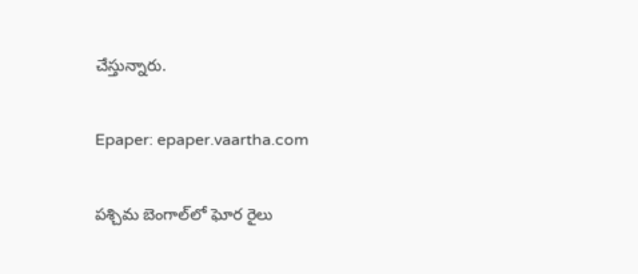చేస్తున్నారు.

Epaper: epaper.vaartha.com

పశ్చిమ బెంగాల్‌లో ఘోర రైలు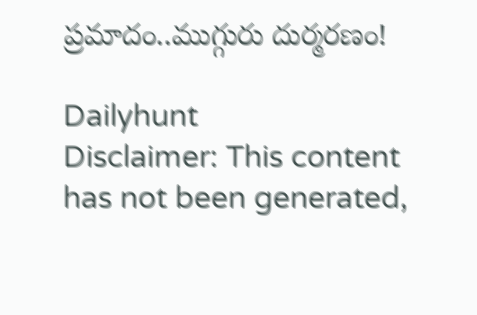ప్రమాదం..ముగ్గురు దుర్మరణం!

Dailyhunt
Disclaimer: This content has not been generated,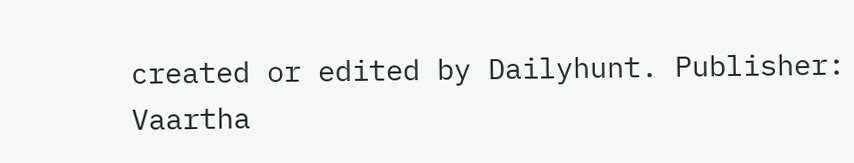created or edited by Dailyhunt. Publisher: Vaartha